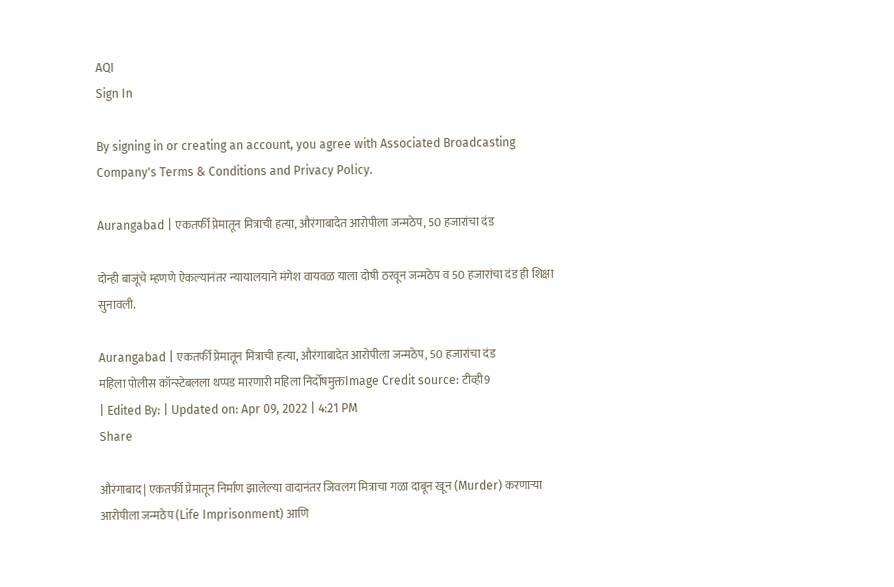AQI
Sign In

By signing in or creating an account, you agree with Associated Broadcasting Company's Terms & Conditions and Privacy Policy.

Aurangabad | एकतर्फी प्रेमातून मित्राची हत्या, औरंगाबादेत आरोपीला जन्मठेप, 50 हजारांचा दंड

दोन्ही बाजूंचे म्हणणे ऐकल्यानंतर न्यायालयाने मंगेश वायवळ याला दोषी ठरवून जन्मठेप व 50 हजारांचा दंड ही शिक्षा सुनावली.

Aurangabad | एकतर्फी प्रेमातून मित्राची हत्या, औरंगाबादेत आरोपीला जन्मठेप, 50 हजारांचा दंड
महिला पोलीस कॉन्स्टेबलला थप्पड मारणारी महिला निर्दोषमुक्तImage Credit source: टीव्ही9
| Edited By: | Updated on: Apr 09, 2022 | 4:21 PM
Share

औरंगाबाद | एकतर्फी प्रेमातून निर्माण झालेल्या वादानंतर जिवलग मित्राचा गळा दाबून खून (Murder) करणाऱ्या आरोपीला जन्मठेप (Life Imprisonment) आणि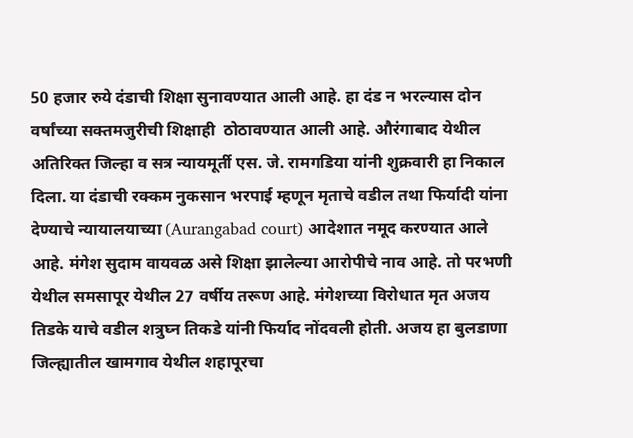50 हजार रुये दंडाची शिक्षा सुनावण्यात आली आहे. हा दंड न भरल्यास दोन वर्षांच्या सक्तमजुरीची शिक्षाही  ठोठावण्यात आली आहे. औरंगाबाद येथील अतिरिक्त जिल्हा व सत्र न्यायमूर्ती एस. जे. रामगडिया यांनी शुक्रवारी हा निकाल दिला. या दंडाची रक्कम नुकसान भरपाई म्हणून मृताचे वडील तथा फिर्यादी यांना देण्याचे न्यायालयाच्या (Aurangabad court) आदेशात नमूद करण्यात आले आहे. मंगेश सुदाम वायवळ असे शिक्षा झालेल्या आरोपीचे नाव आहे. तो परभणी येथील समसापूर येथील 27 वर्षीय तरूण आहे. मंगेशच्या विरोधात मृत अजय तिडके याचे वडील शत्रुघ्न तिकडे यांनी फिर्याद नोंदवली होती. अजय हा बुलडाणा जिल्ह्यातील खामगाव येथील शहापूरचा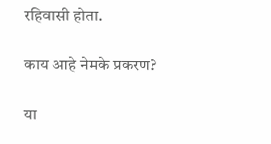रहिवासी होता.

काय आहे नेमके प्रकरण?

या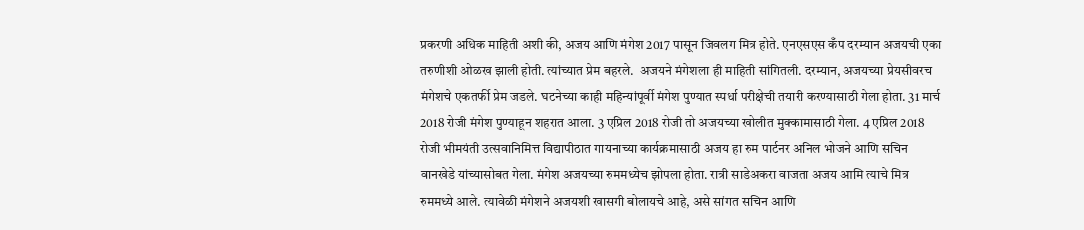प्रकरणी अधिक माहिती अशी की, अजय आणि मंगेश 2017 पासून जिवलग मित्र होते. एनएसएस कँप दरम्यान अजयची एका तरुणीशी ओळख झाली होती. त्यांच्यात प्रेम बहरले.  अजयने मंगेशला ही माहिती सांगितली. दरम्यान, अजयच्या प्रेयसीवरच मंगेशचे एकतर्फी प्रेम जडले. घटनेच्या काही महिन्यांपूर्वी मंगेश पुण्यात स्पर्धा परीक्षेची तयारी करण्यासाठी गेला होता. 31 मार्च 2018 रोजी मंगेश पुण्याहून शहरात आला. 3 एप्रिल 2018 रोजी तो अजयच्या खोलीत मुक्कामासाठी गेला. 4 एप्रिल 2018 रोजी भीमयंती उत्सवानिमित्त विद्यापीठात गायनाच्या कार्यक्रमासाठी अजय हा रुम पार्टनर अनिल भोजने आणि सचिन वानखेडे यांच्यासोबत गेला. मंगेश अजयच्या रुममध्येच झोपला होता. रात्री साडेअकरा वाजता अजय आमि त्याचे मित्र रुममध्ये आले. त्यावेळी मंगेशने अजयशी खासगी बोलायचे आहे, असे सांगत सचिन आणि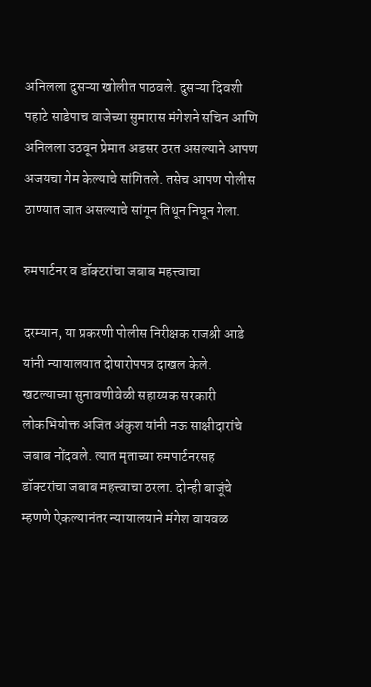अनिलला दुसऱ्या खोलीत पाठवले. दुसऱ्या दिवशी पहाटे साडेपाच वाजेच्या सुमारास मंगेशने सचिन आणि अनिलला उठवून प्रेमात अडसर ठरत असल्याने आपण अजयचा गेम केल्याचे सांगितले. तसेच आपण पोलीस ठाण्यात जात असल्याचे सांगून तिथून निघून गेला.

रुमपार्टनर व डॉक्टरांचा जबाब महत्त्वाचा

दरम्यान, या प्रकरणी पोलीस निरीक्षक राजश्री आडे यांनी न्यायालयात दोषारोपपत्र दाखल केले. खटल्याच्या सुनावणीवेळी सहाय्यक सरकारी लोकभियोक्त अजित अंकुश यांनी नऊ साक्षीदारांचे जबाब नोंदवले. त्यात मृताच्या रुमपार्टनरसह डॉक्टरांचा जबाब महत्त्वाचा ठरला. दोन्ही बाजूंचे म्हणणे ऐकल्यानंतर न्यायालयाने मंगेश वायवळ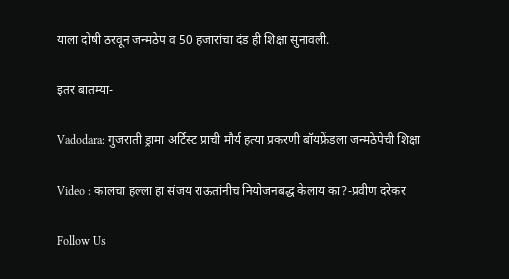याला दोषी ठरवून जन्मठेप व 50 हजारांचा दंड ही शिक्षा सुनावली.

इतर बातम्या-

Vadodara: गुजराती ड्रामा अर्टिस्ट प्राची मौर्य हत्या प्रकरणी बॉयफ्रेंडला जन्मठेपेची शिक्षा

Video : कालचा हल्ला हा संजय राऊतांनीच नियोजनबद्ध केलाय का?-प्रवीण दरेकर

Follow Us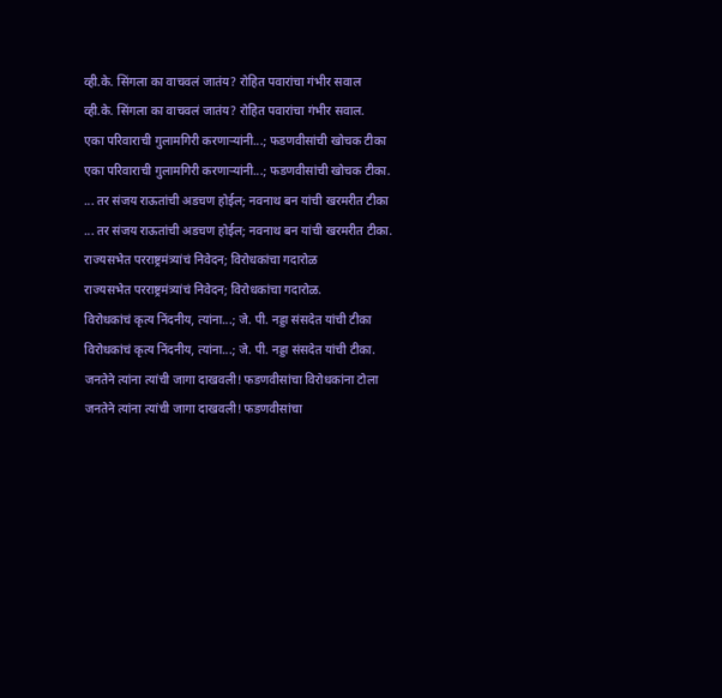व्ही.के. सिंगला का वाचवलं जातंय? रोहित पवारांचा गंभीर सवाल
व्ही.के. सिंगला का वाचवलं जातंय? रोहित पवारांचा गंभीर सवाल.
एका परिवाराची गुलामगिरी करणाऱ्यांनी...; फडणवीसांची खोचक टीका
एका परिवाराची गुलामगिरी करणाऱ्यांनी...; फडणवीसांची खोचक टीका.
... तर संजय राऊतांची अडचण होईल; नवनाथ बन यांची खरमरीत टीका
... तर संजय राऊतांची अडचण होईल; नवनाथ बन यांची खरमरीत टीका.
राज्यसभेत परराष्ट्रमंत्र्यांचं निवेदन; विरोधकांचा गदारोळ
राज्यसभेत परराष्ट्रमंत्र्यांचं निवेदन; विरोधकांचा गदारोळ.
विरोधकांचं कृत्य निंदनीय, त्यांना...; जे. पी. नड्डा संसदेत यांची टीका
विरोधकांचं कृत्य निंदनीय, त्यांना...; जे. पी. नड्डा संसदेत यांची टीका.
जनतेने त्यांना त्यांची जागा दाखवली! फडणवीसांचा विरोधकांना टोला
जनतेने त्यांना त्यांची जागा दाखवली! फडणवीसांचा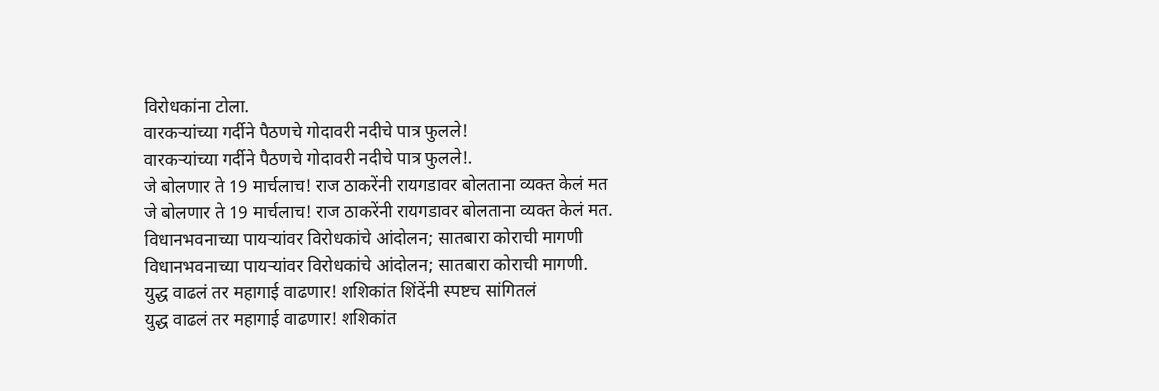विरोधकांना टोला.
वारकऱ्यांच्या गर्दीने पैठणचे गोदावरी नदीचे पात्र फुलले!
वारकऱ्यांच्या गर्दीने पैठणचे गोदावरी नदीचे पात्र फुलले!.
जे बोलणार ते 19 मार्चलाच! राज ठाकरेंनी रायगडावर बोलताना व्यक्त केलं मत
जे बोलणार ते 19 मार्चलाच! राज ठाकरेंनी रायगडावर बोलताना व्यक्त केलं मत.
विधानभवनाच्या पायऱ्यांवर विरोधकांचे आंदोलन; सातबारा कोराची मागणी
विधानभवनाच्या पायऱ्यांवर विरोधकांचे आंदोलन; सातबारा कोराची मागणी.
युद्ध वाढलं तर महागाई वाढणार! शशिकांत शिंदेंनी स्पष्टच सांगितलं
युद्ध वाढलं तर महागाई वाढणार! शशिकांत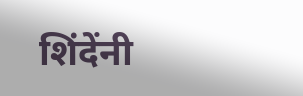शिंदेंनी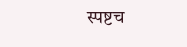स्पष्टच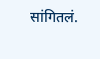सांगितलं.